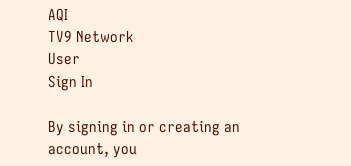AQI
TV9 Network
User
Sign In

By signing in or creating an account, you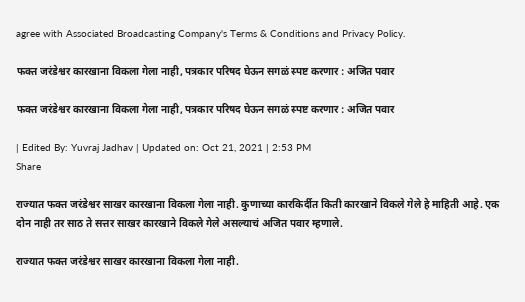agree with Associated Broadcasting Company's Terms & Conditions and Privacy Policy.

फक्त जरंडेश्वर कारखाना विकला गेला नाही, पत्रकार परिषद घेऊन सगळं स्पष्ट करणार : अजित पवार

फक्त जरंडेश्वर कारखाना विकला गेला नाही, पत्रकार परिषद घेऊन सगळं स्पष्ट करणार : अजित पवार

| Edited By: Yuvraj Jadhav | Updated on: Oct 21, 2021 | 2:53 PM
Share

राज्यात फक्त जरंडेश्वर साखर कारखाना विकला गेला नाही. कुणाच्या कारकिर्दीत किती कारखाने विकले गेले हे माहिती आहे. एक दोन नाही तर साठ ते सत्तर साखर कारखाने विकले गेले असल्याचं अजित पवार म्हणाले.

राज्यात फक्त जरंडेश्वर साखर कारखाना विकला गेला नाही.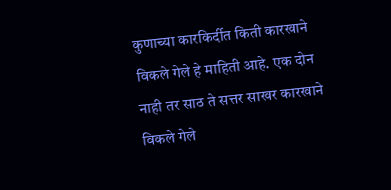कुणाच्या कारकिर्दीत किती कारखाने विकले गेले हे माहिती आहे. एक दोन नाही तर साठ ते सत्तर साखर कारखाने विकले गेले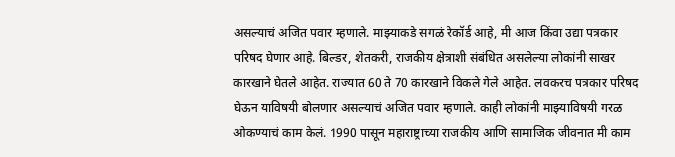असल्याचं अजित पवार म्हणाले. माझ्याकडे सगळं रेकॉर्ड आहे, मी आज किंवा उद्या पत्रकार परिषद घेणार आहे. बिल्डर, शेतकरी, राजकीय क्षेत्राशी संबंधित असलेल्या लोकांनी साखर कारखाने घेतले आहेत. राज्यात 60 ते 70 कारखाने विकले गेले आहेत. लवकरच पत्रकार परिषद घेऊन याविषयी बोलणार असल्याचं अजित पवार म्हणाले. काही लोकांनी माझ्याविषयी गरळ ओकण्याचं काम केलं. 1990 पासून महाराष्ट्राच्या राजकीय आणि सामाजिक जीवनात मी काम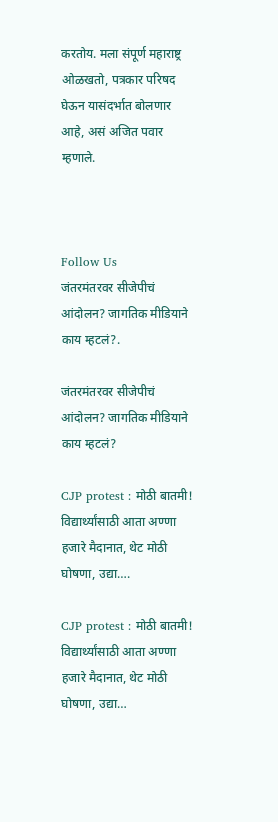करतोय. मला संपूर्ण महाराष्ट्र ओळखतो, पत्रकार परिषद घेऊन यासंदर्भात बोलणार आहे, असं अजित पवार म्हणाले.



Follow Us
जंतरमंतरवर सीजेपीचं आंदोलन? जागतिक मीडियाने काय म्हटलं?.

जंतरमंतरवर सीजेपीचं आंदोलन? जागतिक मीडियाने काय म्हटलं?

CJP protest : मोठी बातमी! विद्यार्थ्यांसाठी आता अण्णा हजारे मैदानात, थेट मोठी घोषणा, उद्या….

CJP protest : मोठी बातमी! विद्यार्थ्यांसाठी आता अण्णा हजारे मैदानात, थेट मोठी घोषणा, उद्या…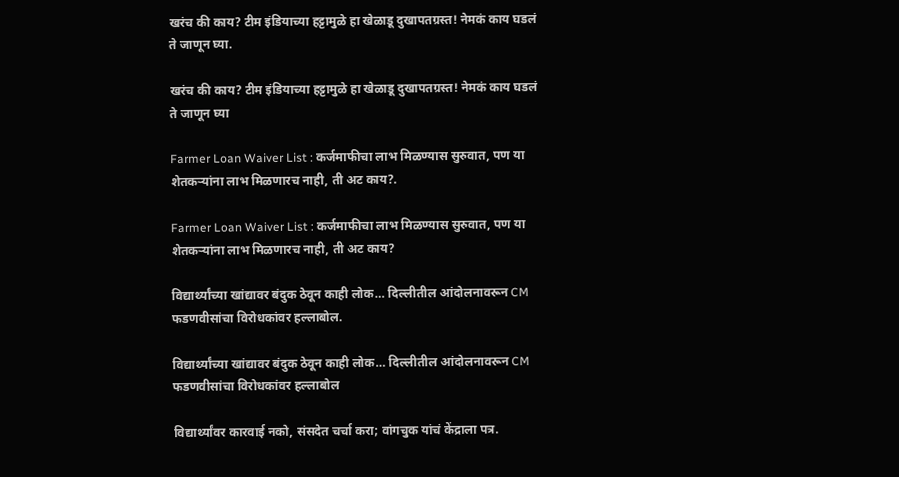खरंच की काय? टीम इंडियाच्या हट्टामुळे हा खेळाडू दुखापतग्रस्त! नेमकं काय घडलं ते जाणून घ्या.

खरंच की काय? टीम इंडियाच्या हट्टामुळे हा खेळाडू दुखापतग्रस्त! नेमकं काय घडलं ते जाणून घ्या

Farmer Loan Waiver List : कर्जमाफीचा लाभ मिळण्यास सुरुवात, पण या शेतकऱ्यांना लाभ मिळणारच नाही, ती अट काय?.

Farmer Loan Waiver List : कर्जमाफीचा लाभ मिळण्यास सुरुवात, पण या शेतकऱ्यांना लाभ मिळणारच नाही, ती अट काय?

विद्यार्थ्यांच्या खांद्यावर बंदुक ठेवून काही लोक… दिल्लीतील आंदोलनावरून CM फडणवीसांचा विरोधकांवर हल्लाबोल.

विद्यार्थ्यांच्या खांद्यावर बंदुक ठेवून काही लोक… दिल्लीतील आंदोलनावरून CM फडणवीसांचा विरोधकांवर हल्लाबोल

विद्यार्थ्यांवर कारवाई नको, संसदेत चर्चा करा; वांगचुक यांचं केंद्राला पत्र.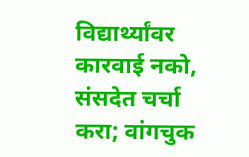विद्यार्थ्यांवर कारवाई नको, संसदेत चर्चा करा; वांगचुक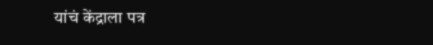यांचं केंद्राला पत्र